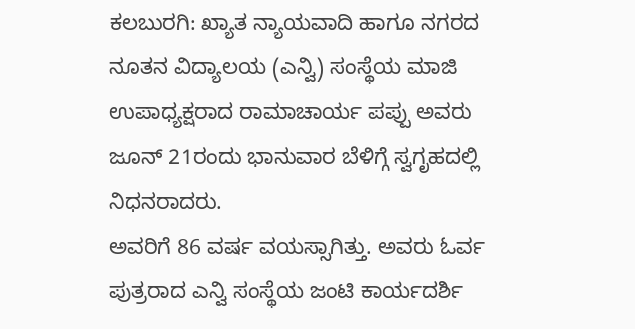ಕಲಬುರಗಿ: ಖ್ಯಾತ ನ್ಯಾಯವಾದಿ ಹಾಗೂ ನಗರದ ನೂತನ ವಿದ್ಯಾಲಯ (ಎನ್ವಿ) ಸಂಸ್ಥೆಯ ಮಾಜಿ ಉಪಾಧ್ಯಕ್ಷರಾದ ರಾಮಾಚಾರ್ಯ ಪಪ್ಪು ಅವರು ಜೂನ್ 21ರಂದು ಭಾನುವಾರ ಬೆಳಿಗ್ಗೆ ಸ್ವಗೃಹದಲ್ಲಿ ನಿಧನರಾದರು.
ಅವರಿಗೆ 86 ವರ್ಷ ವಯಸ್ಸಾಗಿತ್ತು. ಅವರು ಓರ್ವ ಪುತ್ರರಾದ ಎನ್ವಿ ಸಂಸ್ಥೆಯ ಜಂಟಿ ಕಾರ್ಯದರ್ಶಿ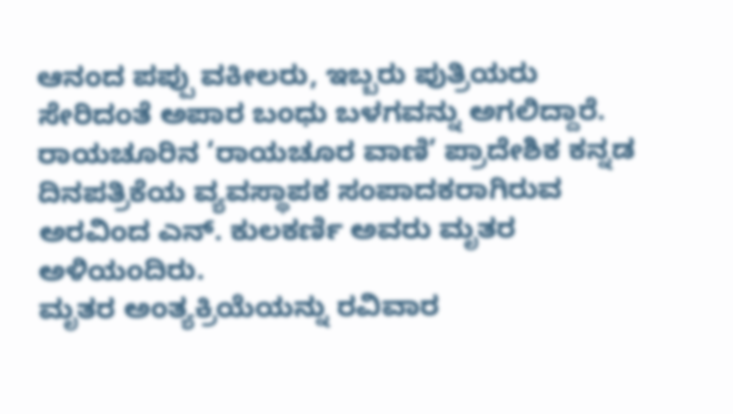ಆನಂದ ಪಪ್ಪು ವಕೀಲರು, ಇಬ್ಬರು ಪುತ್ರಿಯರು ಸೇರಿದಂತೆ ಅಪಾರ ಬಂಧು ಬಳಗವನ್ನು ಅಗಲಿದ್ದಾರೆ.
ರಾಯಚೂರಿನ ‘ರಾಯಚೂರ ವಾಣಿ’ ಪ್ರಾದೇಶಿಕ ಕನ್ನಡ ದಿನಪತ್ರಿಕೆಯ ವ್ಯವಸ್ಥಾಪಕ ಸಂಪಾದಕರಾಗಿರುವ ಅರವಿಂದ ಎನ್. ಕುಲಕರ್ಣಿ ಅವರು ಮೃತರ ಅಳಿಯಂದಿರು.
ಮೃತರ ಅಂತ್ಯಕ್ರಿಯೆಯನ್ನು ರವಿವಾರ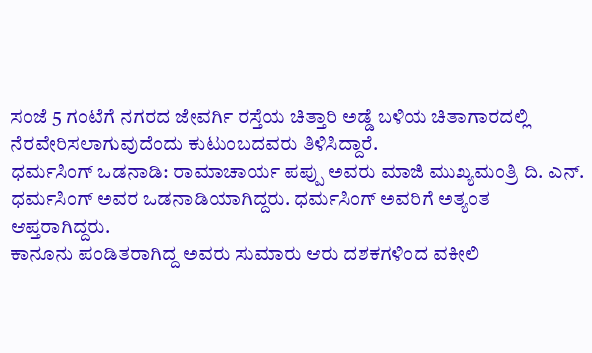ಸಂಜೆ 5 ಗಂಟೆಗೆ ನಗರದ ಜೇವರ್ಗಿ ರಸ್ತೆಯ ಚಿತ್ತಾರಿ ಅಡ್ಡೆ ಬಳಿಯ ಚಿತಾಗಾರದಲ್ಲಿ ನೆರವೇರಿಸಲಾಗುವುದೆಂದು ಕುಟುಂಬದವರು ತಿಳಿಸಿದ್ದಾರೆ.
ಧರ್ಮಸಿಂಗ್ ಒಡನಾಡಿ: ರಾಮಾಚಾರ್ಯ ಪಪ್ಪು ಅವರು ಮಾಜಿ ಮುಖ್ಯಮಂತ್ರಿ ದಿ. ಎನ್. ಧರ್ಮಸಿಂಗ್ ಅವರ ಒಡನಾಡಿಯಾಗಿದ್ದರು. ಧರ್ಮಸಿಂಗ್ ಅವರಿಗೆ ಅತ್ಯಂತ ಆಪ್ತರಾಗಿದ್ದರು.
ಕಾನೂನು ಪಂಡಿತರಾಗಿದ್ದ ಅವರು ಸುಮಾರು ಆರು ದಶಕಗಳಿಂದ ವಕೀಲಿ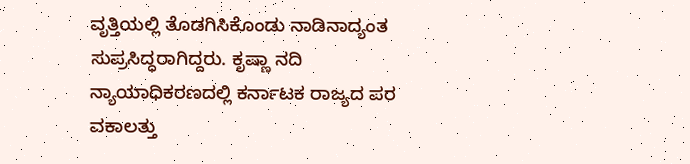ವೃತ್ತಿಯಲ್ಲಿ ತೊಡಗಿಸಿಕೊಂಡು ನಾಡಿನಾದ್ಯಂತ ಸುಪ್ರಸಿದ್ಧರಾಗಿದ್ದರು. ಕೃಷ್ಣಾ ನದಿ ನ್ಯಾಯಾಧಿಕರಣದಲ್ಲಿ ಕರ್ನಾಟಕ ರಾಜ್ಯದ ಪರ ವಕಾಲತ್ತು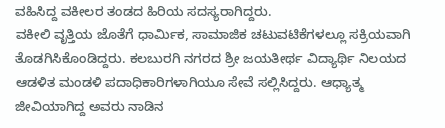ವಹಿಸಿದ್ದ ವಕೀಲರ ತಂಡದ ಹಿರಿಯ ಸದಸ್ಯರಾಗಿದ್ದರು.
ವಕೀಲಿ ವೃತ್ತಿಯ ಜೊತೆಗೆ ಧಾರ್ಮಿಕ, ಸಾಮಾಜಿಕ ಚಟುವಟಿಕೆಗಳಲ್ಲೂ ಸಕ್ರಿಯವಾಗಿ ತೊಡಗಿಸಿಕೊಂಡಿದ್ದರು. ಕಲಬುರಗಿ ನಗರದ ಶ್ರೀ ಜಯತೀರ್ಥ ವಿದ್ಯಾರ್ಥಿ ನಿಲಯದ ಆಡಳಿತ ಮಂಡಳಿ ಪದಾಧಿಕಾರಿಗಳಾಗಿಯೂ ಸೇವೆ ಸಲ್ಲಿಸಿದ್ದರು. ಆಧ್ಯಾತ್ಮ ಜೀವಿಯಾಗಿದ್ದ ಅವರು ನಾಡಿನ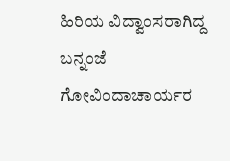ಹಿರಿಯ ವಿದ್ವಾಂಸರಾಗಿದ್ದ ಬನ್ನಂಜೆ ಗೋವಿಂದಾಚಾರ್ಯರ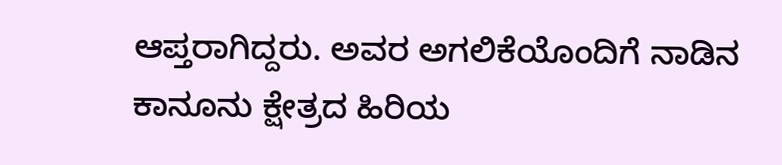ಆಪ್ತರಾಗಿದ್ದರು. ಅವರ ಅಗಲಿಕೆಯೊಂದಿಗೆ ನಾಡಿನ ಕಾನೂನು ಕ್ಷೇತ್ರದ ಹಿರಿಯ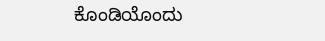ಕೊಂಡಿಯೊಂದು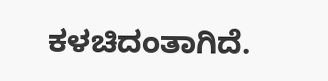ಕಳಚಿದಂತಾಗಿದೆ.